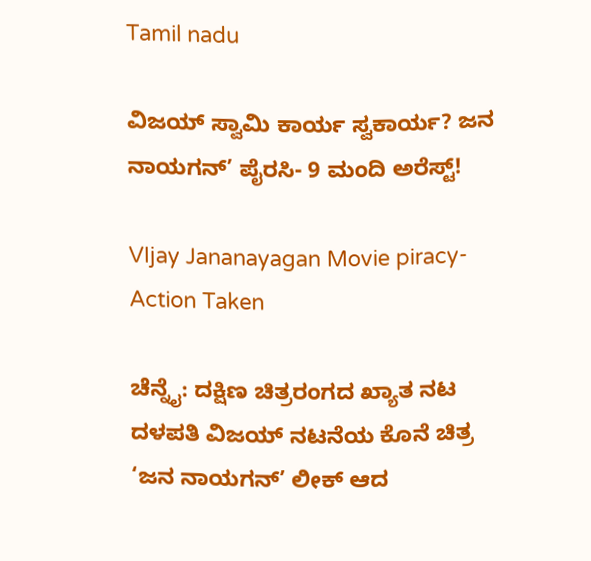Tamil nadu

ವಿಜಯ್ ಸ್ವಾಮಿ ಕಾರ್ಯ ಸ್ವಕಾರ್ಯ? ಜನ ನಾಯಗನ್’ ಪೈರಸಿ- 9 ಮಂದಿ ಅರೆಸ್ಟ್!

VIjay Jananayagan Movie piracy- Action Taken

ಚೆನ್ನೈ: ದಕ್ಷಿಣ ಚಿತ್ರರಂಗದ ಖ್ಯಾತ ನಟ ದಳಪತಿ ವಿಜಯ್ ನಟನೆಯ ಕೊನೆ ಚಿತ್ರ ‘ಜನ ನಾಯಗನ್’ ಲೀಕ್ ಆದ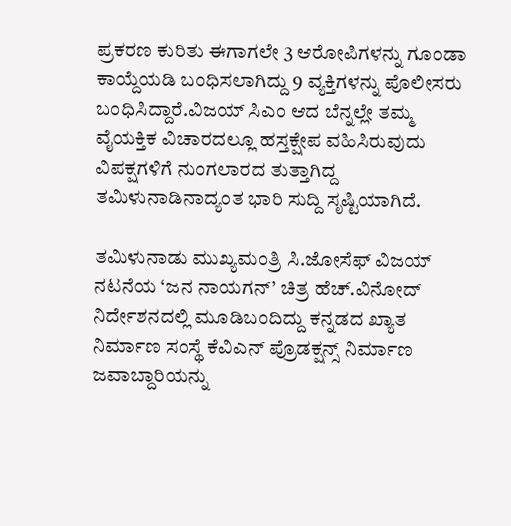ಪ್ರಕರಣ ಕುರಿತು ಈಗಾಗಲೇ 3 ಆರೋಪಿಗಳನ್ನು ಗೂಂಡಾ ಕಾಯ್ದೆಯಡಿ ಬಂಧಿಸಲಾಗಿದ್ದು 9 ವ್ಯಕ್ತಿಗಳನ್ನು ಪೊಲೀಸರು ಬಂಧಿಸಿದ್ದಾರೆ.ವಿಜಯ್ ಸಿಎಂ ಆದ ಬೆನ್ನಲ್ಲೇ ತಮ್ಮ ವೈಯಕ್ತಿಕ ವಿಚಾರದಲ್ಲೂ ಹಸ್ತಕ್ಷೇಪ ವಹಿಸಿರುವುದು ವಿಪಕ್ಷಗಳಿಗೆ ನುಂಗಲಾರದ ತುತ್ತಾಗಿದ್ದ ತಮಿಳುನಾಡಿನಾದ್ಯಂತ ಭಾರಿ ಸುದ್ದಿ ಸೃಷ್ಟಿಯಾಗಿದೆ.

ತಮಿಳುನಾಡು ಮುಖ್ಯಮಂತ್ರಿ ಸಿ.ಜೋಸೆಫ್ ವಿಜಯ್ ನಟನೆಯ ‘ಜನ ನಾಯಗನ್’ ಚಿತ್ರ ಹೆಚ್.ವಿನೋದ್ ನಿರ್ದೇಶನದಲ್ಲಿ ಮೂಡಿಬಂದಿದ್ದು ಕನ್ನಡದ ಖ್ಯಾತ ನಿರ್ಮಾಣ ಸಂಸ್ಥೆ ಕೆವಿಎನ್ ಪ್ರೊಡಕ್ಷನ್ಸ್ ನಿರ್ಮಾಣ ಜವಾಬ್ದಾರಿಯನ್ನು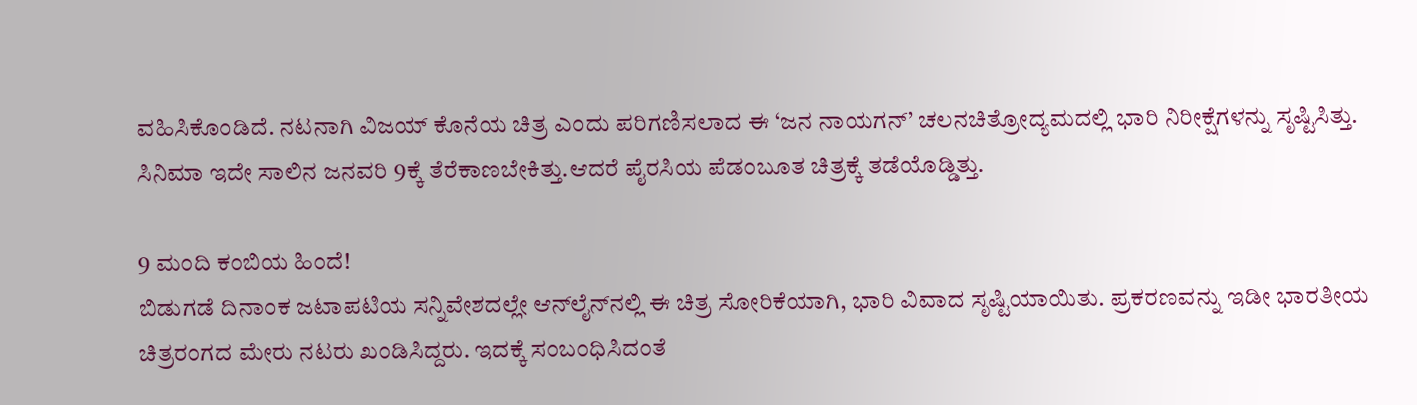ವಹಿಸಿಕೊಂಡಿದೆ. ನಟನಾಗಿ ವಿಜಯ್ ಕೊನೆಯ ಚಿತ್ರ ಎಂದು ಪರಿಗಣಿಸಲಾದ ಈ ‘ಜನ ನಾಯಗನ್’ ಚಲನಚಿತ್ರೋದ್ಯಮದಲ್ಲಿ ಭಾರಿ ನಿರೀಕ್ಷೆಗಳನ್ನು ಸೃಷ್ಟಿಸಿತ್ತು. ಸಿನಿಮಾ ಇದೇ ಸಾಲಿನ ಜನವರಿ 9ಕ್ಕೆ ತೆರೆಕಾಣಬೇಕಿತ್ತು.ಆದರೆ ಪೈರಸಿಯ ಪೆಡಂಬೂತ ಚಿತ್ರಕ್ಕೆ ತಡೆಯೊಡ್ಡಿತ್ತು.

9 ಮಂದಿ ಕಂಬಿಯ ಹಿಂದೆ!
ಬಿಡುಗಡೆ ದಿನಾಂಕ ಜಟಾಪಟಿಯ ಸನ್ನಿವೇಶದಲ್ಲೇ ಆನ್‌ಲೈನ್‌ನಲ್ಲಿ ಈ ಚಿತ್ರ ಸೋರಿಕೆಯಾಗಿ, ಭಾರಿ ವಿವಾದ ಸೃಷ್ಟಿಯಾಯಿತು. ಪ್ರಕರಣವನ್ನು ಇಡೀ ಭಾರತೀಯ ಚಿತ್ರರಂಗದ ಮೇರು ನಟರು ಖಂಡಿಸಿದ್ದರು. ಇದಕ್ಕೆ ಸಂಬಂಧಿಸಿದಂತೆ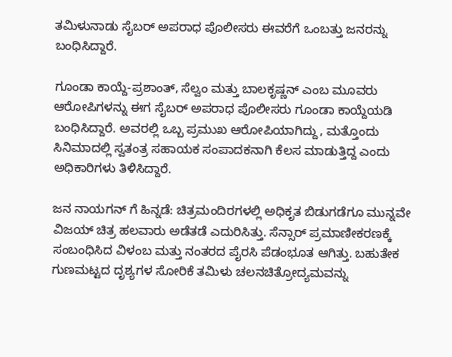ತಮಿಳುನಾಡು ಸೈಬರ್ ಅಪರಾಧ ಪೊಲೀಸರು ಈವರೆಗೆ ಒಂಬತ್ತು ಜನರನ್ನು ಬಂಧಿಸಿದ್ದಾರೆ.

ಗೂಂಡಾ ಕಾಯ್ದೆ-ಪ್ರಶಾಂತ್, ಸೆಲ್ವಂ ಮತ್ತು ಬಾಲಕೃಷ್ಣನ್ ಎಂಬ ಮೂವರು ಆರೋಪಿಗಳನ್ನು ಈಗ ಸೈಬರ್ ಅಪರಾಧ ಪೊಲೀಸರು ಗೂಂಡಾ ಕಾಯ್ದೆಯಡಿ ಬಂಧಿಸಿದ್ದಾರೆ. ಅವರಲ್ಲಿ ಒಬ್ಬ ಪ್ರಮುಖ ಆರೋಪಿಯಾಗಿದ್ದು, ಮತ್ತೊಂದು ಸಿನಿಮಾದಲ್ಲಿ ಸ್ವತಂತ್ರ ಸಹಾಯಕ ಸಂಪಾದಕನಾಗಿ ಕೆಲಸ ಮಾಡುತ್ತಿದ್ದ ಎಂದು ಅಧಿಕಾರಿಗಳು ತಿಳಿಸಿದ್ದಾರೆ.

ಜನ ನಾಯಗನ್ ಗೆ ಹಿನ್ನಡೆ: ಚಿತ್ರಮಂದಿರಗಳಲ್ಲಿ ಅಧಿಕೃತ ಬಿಡುಗಡೆಗೂ ಮುನ್ನವೇ ವಿಜಯ್ ಚಿತ್ರ ಹಲವಾರು ಅಡೆತಡೆ ಎದುರಿಸಿತ್ತು. ಸೆನ್ಸಾರ್ ಪ್ರಮಾಣೀಕರಣಕ್ಕೆ ಸಂಬಂಧಿಸಿದ ವಿಳಂಬ ಮತ್ತು ನಂತರದ ಪೈರಸಿ ಪೆಡಂಭೂತ ಆಗಿತ್ತು. ಬಹುತೇಕ ಗುಣಮಟ್ಟದ ದೃಶ್ಯಗಳ ಸೋರಿಕೆ ತಮಿಳು ಚಲನಚಿತ್ರೋದ್ಯಮವನ್ನು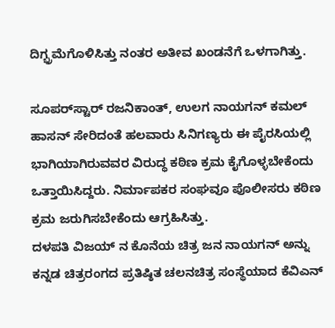ದಿಗ್ಭ್ರಮೆಗೊಳಿಸಿತ್ತು ನಂತರ ಅತೀವ ಖಂಡನೆಗೆ ಒಳಗಾಗಿತ್ತು.

ಸೂಪರ್‌ಸ್ಟಾರ್ ರಜನಿಕಾಂತ್, ಉಲಗ ನಾಯಗನ್ ಕಮಲ್ ಹಾಸನ್ ಸೇರಿದಂತೆ ಹಲವಾರು ಸಿನಿಗಣ್ಯರು ಈ ಪೈರಸಿಯಲ್ಲಿ ಭಾಗಿಯಾಗಿರುವವರ ವಿರುದ್ಧ ಕಠಿಣ ಕ್ರಮ ಕೈಗೊಳ್ಳಬೇಕೆಂದು ಒತ್ತಾಯಿಸಿದ್ದರು. ನಿರ್ಮಾಪಕರ ಸಂಘವೂ ಪೊಲೀಸರು ಕಠಿಣ ಕ್ರಮ ಜರುಗಿಸಬೇಕೆಂದು ಆಗ್ರಹಿಸಿತ್ತು.
ದಳಪತಿ ವಿಜಯ್ ನ ಕೊನೆಯ ಚಿತ್ರ ಜನ ನಾಯಗನ್ ಅನ್ನು ಕನ್ನಡ ಚಿತ್ರರಂಗದ ಪ್ರತಿಷ್ಠಿತ ಚಲನಚಿತ್ರ ಸಂಸ್ಥೆಯಾದ ಕೆವಿಎನ್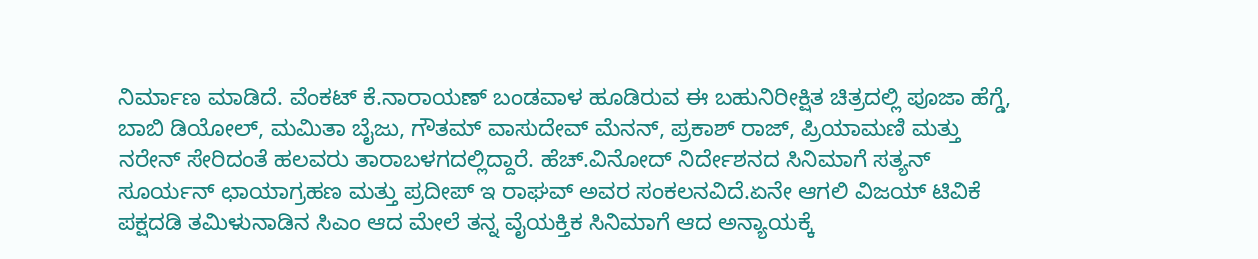ನಿರ್ಮಾಣ ಮಾಡಿದೆ. ವೆಂಕಟ್ ಕೆ.ನಾರಾಯಣ್ ಬಂಡವಾಳ ಹೂಡಿರುವ ಈ ಬಹುನಿರೀಕ್ಷಿತ ಚಿತ್ರದಲ್ಲಿ ಪೂಜಾ ಹೆಗ್ಡೆ, ಬಾಬಿ ಡಿಯೋಲ್, ಮಮಿತಾ ಬೈಜು, ಗೌತಮ್ ವಾಸುದೇವ್ ಮೆನನ್, ಪ್ರಕಾಶ್ ರಾಜ್, ಪ್ರಿಯಾಮಣಿ ಮತ್ತು ನರೇನ್ ಸೇರಿದಂತೆ ಹಲವರು ತಾರಾಬಳಗದಲ್ಲಿದ್ದಾರೆ. ಹೆಚ್.ವಿನೋದ್ ನಿರ್ದೇಶನದ ಸಿನಿಮಾಗೆ ಸತ್ಯನ್ ಸೂರ್ಯನ್ ಛಾಯಾಗ್ರಹಣ ಮತ್ತು ಪ್ರದೀಪ್ ಇ ರಾಘವ್ ಅವರ ಸಂಕಲನವಿದೆ.ಏನೇ ಆಗಲಿ ವಿಜಯ್ ಟಿವಿಕೆ ಪಕ್ಷದಡಿ ತಮಿಳುನಾಡಿನ ಸಿಎಂ ಆದ ಮೇಲೆ ತನ್ನ ವೈಯಕ್ತಿಕ ಸಿನಿಮಾಗೆ ಆದ ಅನ್ಯಾಯಕ್ಕೆ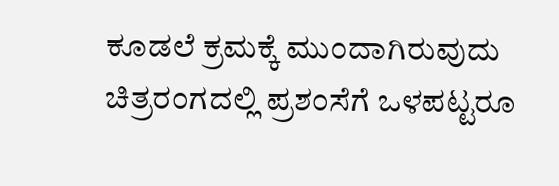ಕೂಡಲೆ ಕ್ರಮಕ್ಕೆ ಮುಂದಾಗಿರುವುದು ಚಿತ್ರರಂಗದಲ್ಲಿ ಪ್ರಶಂಸೆಗೆ ಒಳಪಟ್ಟರೂ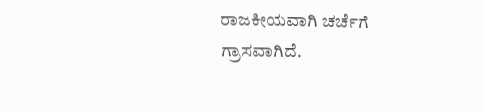ರಾಜಕೀಯವಾಗಿ ಚರ್ಚೆಗೆ ಗ್ರಾಸವಾಗಿದೆ.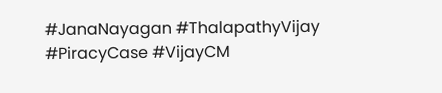#JanaNayagan #ThalapathyVijay #PiracyCase #VijayCM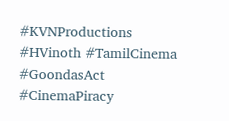#KVNProductions #HVinoth #TamilCinema #GoondasAct #CinemaPiracy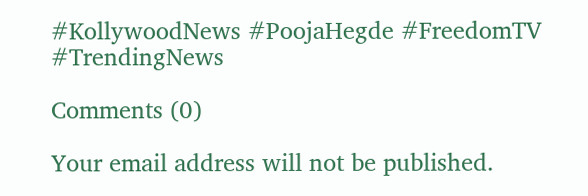#KollywoodNews #PoojaHegde #FreedomTV #TrendingNews

Comments (0)

Your email address will not be published.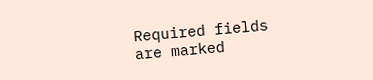Required fields are marked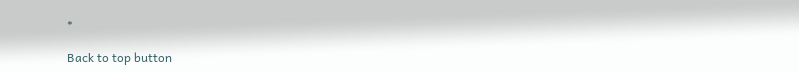*

Back to top button